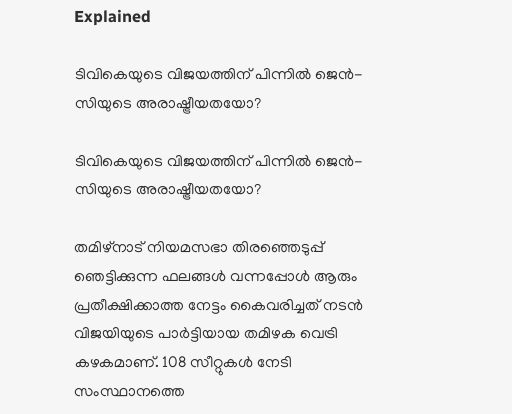Explained

ടിവികെയുടെ വിജയത്തിന് പിന്നിൽ ജെൻ-സിയുടെ അരാഷ്ട്രീയതയോ?

ടിവികെയുടെ വിജയത്തിന് പിന്നിൽ ജെൻ-സിയുടെ അരാഷ്ട്രീയതയോ?

തമിഴ്‌നാട് നിയമസഭാ തിരഞ്ഞെടുപ്പ് ഞെട്ടിക്കുന്ന ഫലങ്ങൾ വന്നപ്പോൾ ആരും പ്രതീക്ഷിക്കാത്ത നേട്ടം കൈവരിച്ചത് നടൻ വിജയിയുടെ പാർട്ടിയായ തമിഴക വെട്രി കഴകമാണ്. 108 സീറ്റുകൾ നേടി സംസ്ഥാനത്തെ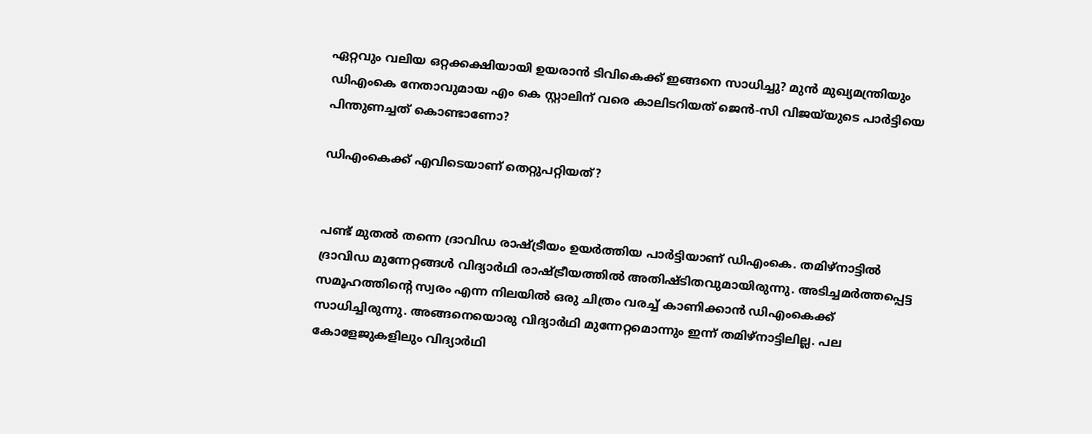ഏറ്റവും വലിയ ഒറ്റക്കക്ഷിയായി ഉയരാൻ ടിവികെക്ക് ഇങ്ങനെ സാധിച്ചു? മുൻ മുഖ്യമന്ത്രിയും ഡിഎംകെ നേതാവുമായ എം കെ സ്റ്റാലിന് വരെ കാലിടറിയത് ജെൻ-സി വിജയ്‌യുടെ പാർട്ടിയെ പിന്തുണച്ചത് കൊണ്ടാണോ?

ഡിഎംകെക്ക് എവിടെയാണ് തെറ്റുപറ്റിയത്?


പണ്ട് മുതൽ തന്നെ ദ്രാവിഡ രാഷ്ട്രീയം ഉയർത്തിയ പാർട്ടിയാണ് ഡിഎംകെ. തമിഴ്‌നാട്ടിൽ ദ്രാവിഡ മുന്നേറ്റങ്ങൾ വിദ്യാർഥി രാഷ്ട്രീയത്തിൽ അതിഷ്ടിതവുമായിരുന്നു. അടിച്ചമർത്തപ്പെട്ട സമൂഹത്തിന്റെ സ്വരം എന്ന നിലയിൽ ഒരു ചിത്രം വരച്ച് കാണിക്കാൻ ഡിഎംകെക്ക് സാധിച്ചിരുന്നു. അങ്ങനെയൊരു വിദ്യാർഥി മുന്നേറ്റമൊന്നും ഇന്ന് തമിഴ്‌നാട്ടിലില്ല. പല കോളേജുകളിലും വിദ്യാർഥി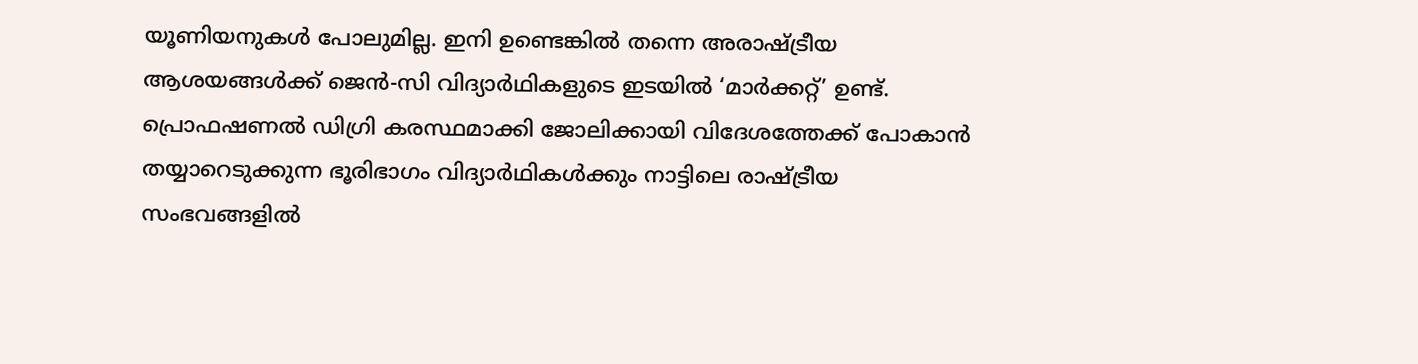യൂണിയനുകൾ പോലുമില്ല. ഇനി ഉണ്ടെങ്കിൽ തന്നെ അരാഷ്ട്രീയ ആശയങ്ങൾക്ക് ജെൻ-സി വിദ്യാർഥികളുടെ ഇടയിൽ ‘മാർക്കറ്റ്’ ഉണ്ട്. പ്രൊഫഷണൽ ഡിഗ്രി കരസ്ഥമാക്കി ജോലിക്കായി വിദേശത്തേക്ക് പോകാൻ തയ്യാറെടുക്കുന്ന ഭൂരിഭാഗം വിദ്യാർഥികൾക്കും നാട്ടിലെ രാഷ്ട്രീയ സംഭവങ്ങളിൽ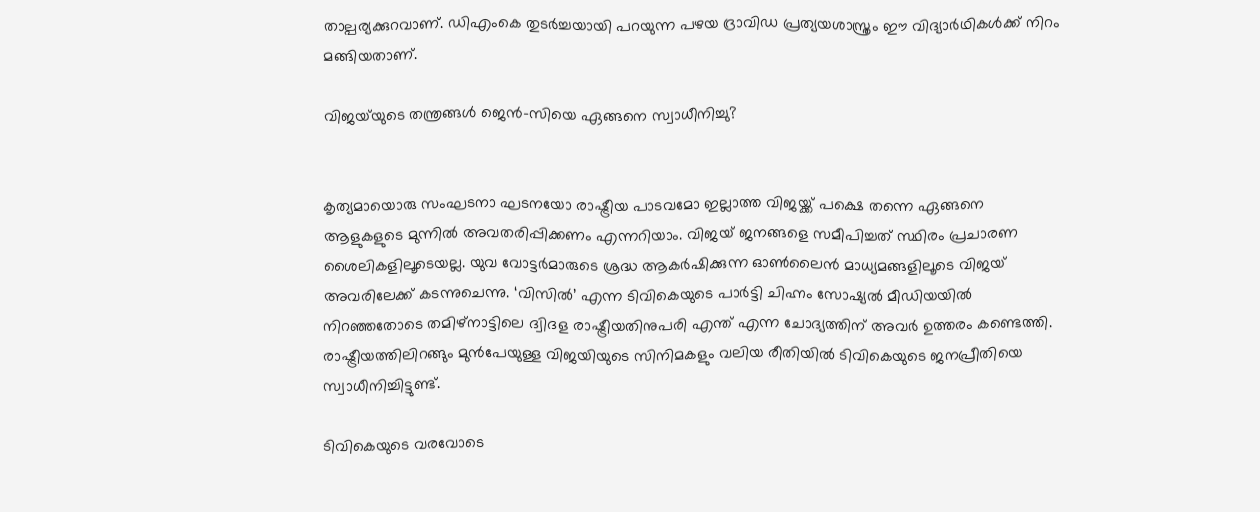താല്പര്യക്കുറവാണ്. ഡിഎംകെ തുടർച്ചയായി പറയുന്ന പഴയ ദ്രാവിഡ പ്രത്യയശാസ്ത്രം ഈ വിദ്യാർഥികൾക്ക് നിറം മങ്ങിയതാണ്.

വിജയ്‌യുടെ തന്ത്രങ്ങൾ ജെൻ-സിയെ ഏങ്ങനെ സ്വാധീനിച്ചു?


കൃത്യമായൊരു സംഘടനാ ഘടനയോ രാഷ്ട്രീയ പാടവമോ ഇല്ലാത്ത വിജയ്ക്ക് പക്ഷെ തന്നെ ഏങ്ങനെ ആളുകളുടെ മുന്നിൽ അവതരിപ്പിക്കണം എന്നറിയാം. വിജയ് ജനങ്ങളെ സമീപിച്ചത് സ്ഥിരം പ്രചാരണ ശൈലികളിലൂടെയല്ല. യുവ വോട്ടർമാരുടെ ശ്രദ്ധ ആകർഷിക്കുന്ന ഓൺലൈൻ മാധ്യമങ്ങളിലൂടെ വിജയ് അവരിലേക്ക് കടന്നുചെന്നു. ‘വിസിൽ’ എന്ന ടിവികെയുടെ പാർട്ടി ചിഹ്നം സോഷ്യൽ മീഡിയയിൽ നിറഞ്ഞതോടെ തമിഴ്നാട്ടിലെ ദ്വിദള രാഷ്ട്രീയതിനുപരി എന്ത് എന്ന ചോദ്യത്തിന് അവർ ഉത്തരം കണ്ടെത്തി. രാഷ്ട്രീയത്തിലിറങ്ങും മുൻപേയുള്ള വിജയിയുടെ സിനിമകളും വലിയ രീതിയിൽ ടിവികെയുടെ ജനപ്രീതിയെ സ്വാധീനിച്ചിട്ടുണ്ട്.

ടിവികെയുടെ വരവോടെ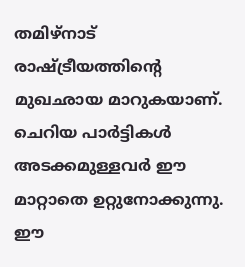തമിഴ്‌നാട് രാഷ്ട്രീയത്തിന്റെ മുഖഛായ മാറുകയാണ്. ചെറിയ പാർട്ടികൾ അടക്കമുള്ളവർ ഈ മാറ്റാതെ ഉറ്റുനോക്കുന്നു. ഈ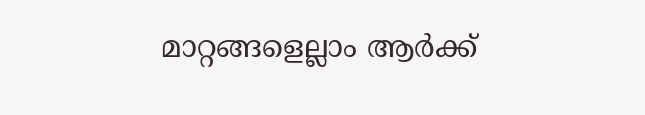മാറ്റങ്ങളെല്ലാം ആർക്ക്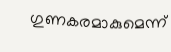ഗുണകരമാകുമെന്ന്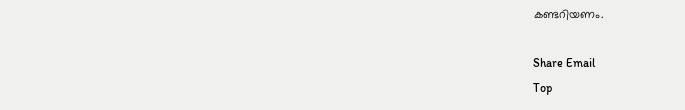കണ്ടറിയണം.

Share Email
Top